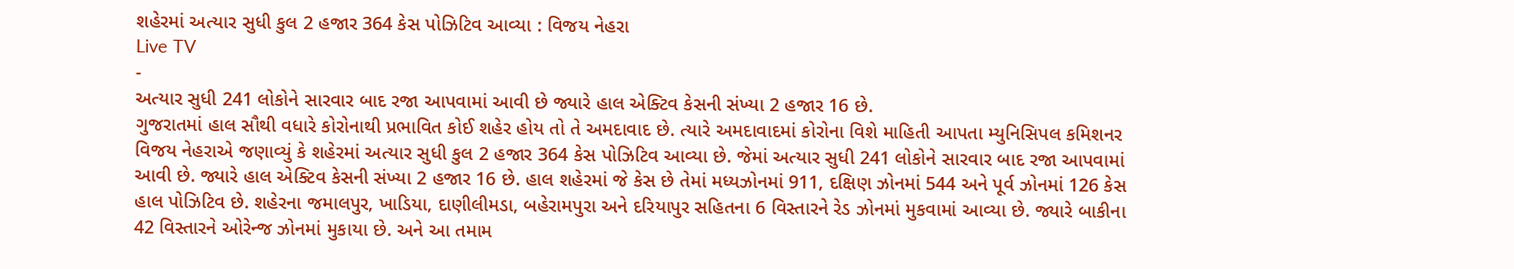શહેરમાં અત્યાર સુધી કુલ 2 હજાર 364 કેસ પોઝિટિવ આવ્યા : વિજય નેહરા
Live TV
-
અત્યાર સુધી 241 લોકોને સારવાર બાદ રજા આપવામાં આવી છે જ્યારે હાલ એક્ટિવ કેસની સંખ્યા 2 હજાર 16 છે.
ગુજરાતમાં હાલ સૌથી વધારે કોરોનાથી પ્રભાવિત કોઈ શહેર હોય તો તે અમદાવાદ છે. ત્યારે અમદાવાદમાં કોરોના વિશે માહિતી આપતા મ્યુનિસિપલ કમિશનર વિજય નેહરાએ જણાવ્યું કે શહેરમાં અત્યાર સુધી કુલ 2 હજાર 364 કેસ પોઝિટિવ આવ્યા છે. જેમાં અત્યાર સુધી 241 લોકોને સારવાર બાદ રજા આપવામાં આવી છે. જ્યારે હાલ એક્ટિવ કેસની સંખ્યા 2 હજાર 16 છે. હાલ શહેરમાં જે કેસ છે તેમાં મધ્યઝોનમાં 911, દક્ષિણ ઝોનમાં 544 અને પૂર્વ ઝોનમાં 126 કેસ હાલ પોઝિટિવ છે. શહેરના જમાલપુર, ખાડિયા, દાણીલીમડા, બહેરામપુરા અને દરિયાપુર સહિતના 6 વિસ્તારને રેડ ઝોનમાં મુકવામાં આવ્યા છે. જ્યારે બાકીના 42 વિસ્તારને ઓરેન્જ ઝોનમાં મુકાયા છે. અને આ તમામ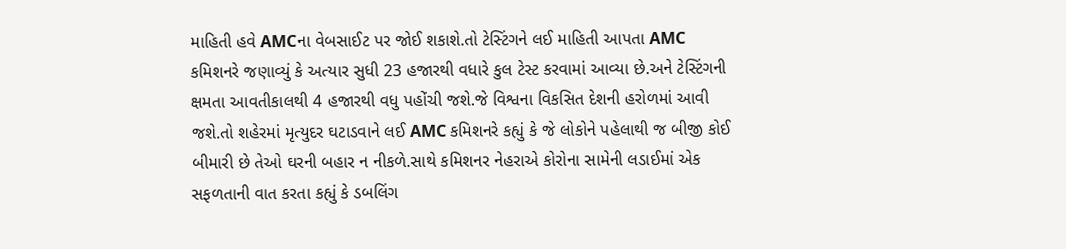માહિતી હવે AMCના વેબસાઈટ પર જોઈ શકાશે.તો ટેસ્ટિંગને લઈ માહિતી આપતા AMC કમિશનરે જણાવ્યું કે અત્યાર સુધી 23 હજારથી વધારે કુલ ટેસ્ટ કરવામાં આવ્યા છે.અને ટેસ્ટિંગની ક્ષમતા આવતીકાલથી 4 હજારથી વધુ પહોંચી જશે.જે વિશ્વના વિકસિત દેશની હરોળમાં આવી જશે.તો શહેરમાં મૃત્યુદર ઘટાડવાને લઈ AMC કમિશનરે કહ્યું કે જે લોકોને પહેલાથી જ બીજી કોઈ બીમારી છે તેઓ ઘરની બહાર ન નીકળે.સાથે કમિશનર નેહરાએ કોરોના સામેની લડાઈમાં એક સફળતાની વાત કરતા કહ્યું કે ડબલિંગ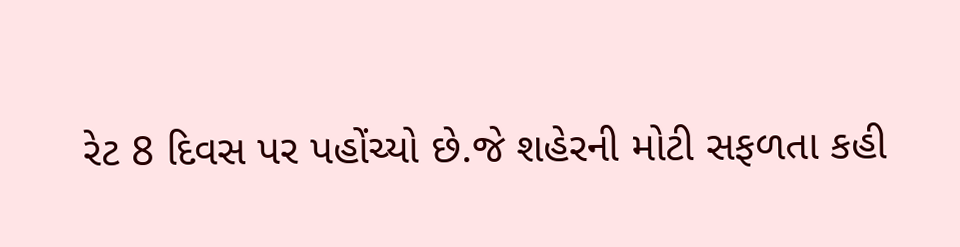રેટ 8 દિવસ પર પહોંચ્યો છે.જે શહેરની મોટી સફળતા કહી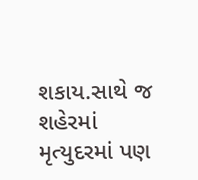શકાય.સાથે જ શહેરમાં મૃત્યુદરમાં પણ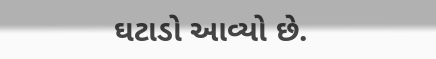ઘટાડો આવ્યો છે.